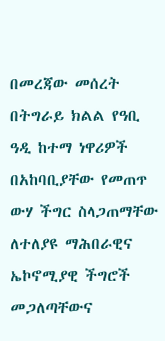በመረጃው መሰረት
በትግራይ ክልል የዓቢ ዓዲ ከተማ ነዋሪዎች በአከባቢያቸው የመጠጥ ውሃ ችግር ስላጋጠማቸው ለተለያዩ ማሕበራዊና ኤኮኖሚያዊ ችግሮች መጋለጣቸውና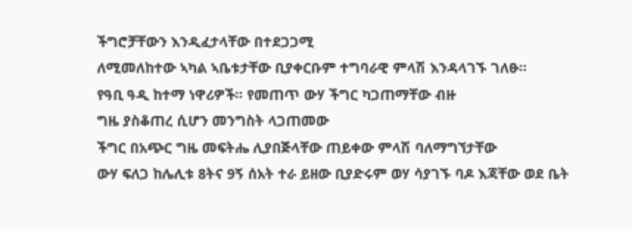ችግሮቻቸውን እንዲፈታላቸው በተደጋጋሚ
ለሚመለከተው ኣካል ኣቤቱታቸው ቢያቀርቡም ተግባራዊ ምላሽ እንዳላገኙ ገለፁ።
የዓቢ ዓዲ ከተማ ነዋሪዎች። የመጠጥ ውሃ ችግር ካጋጠማቸው ብዙ
ግዜ ያስቆጠረ ሲሆን መንግስት ላጋጠመው
ችግር በአጭር ግዜ መፍትሔ ሊያበጅላቸው ጠይቀው ምላሽ ባለማግኘታቸው
ውሃ ፍለጋ ከሌሊቱ 8ትና 9ኝ ሰአት ተራ ይዘው ቢያድሩም ወሃ ሳያገኙ ባዶ እጃቸው ወደ ቤት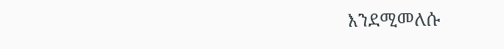እንደሚመለሱ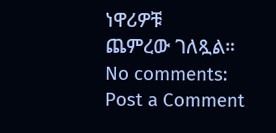ነዋሪዎቹ
ጨምረው ገለጿል።
No comments:
Post a Comment